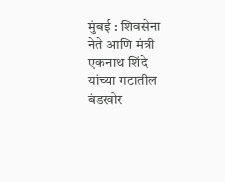मुंबई : शिवसेना नेते आणि मंत्री एकनाथ शिंदे यांच्या गटातील बंडखोर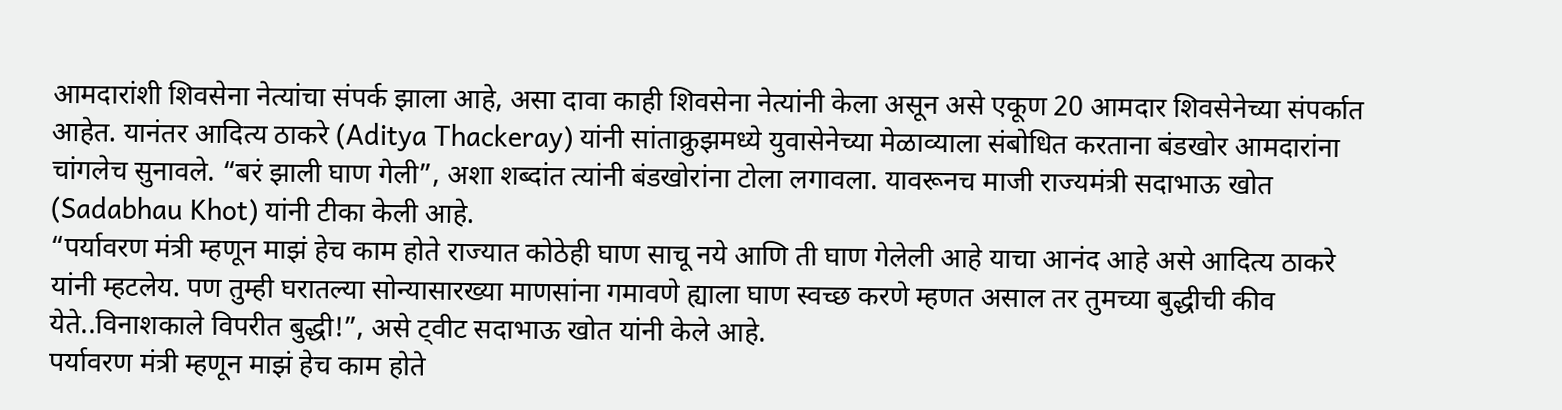आमदारांशी शिवसेना नेत्यांचा संपर्क झाला आहे, असा दावा काही शिवसेना नेत्यांनी केला असून असे एकूण 20 आमदार शिवसेनेच्या संपर्कात आहेत. यानंतर आदित्य ठाकरे (Aditya Thackeray) यांनी सांताक्रुझमध्ये युवासेनेच्या मेळाव्याला संबोधित करताना बंडखोर आमदारांना चांगलेच सुनावले. “बरं झाली घाण गेली”, अशा शब्दांत त्यांनी बंडखोरांना टोला लगावला. यावरूनच माजी राज्यमंत्री सदाभाऊ खोत (Sadabhau Khot) यांनी टीका केली आहे.
“पर्यावरण मंत्री म्हणून माझं हेच काम होते राज्यात कोठेही घाण साचू नये आणि ती घाण गेलेली आहे याचा आनंद आहे असे आदित्य ठाकरे यांनी म्हटलेय. पण तुम्ही घरातल्या सोन्यासारख्या माणसांना गमावणे ह्याला घाण स्वच्छ करणे म्हणत असाल तर तुमच्या बुद्धीची कीव येते..विनाशकाले विपरीत बुद्धी!”, असे ट्वीट सदाभाऊ खोत यांनी केले आहे.
पर्यावरण मंत्री म्हणून माझं हेच काम होते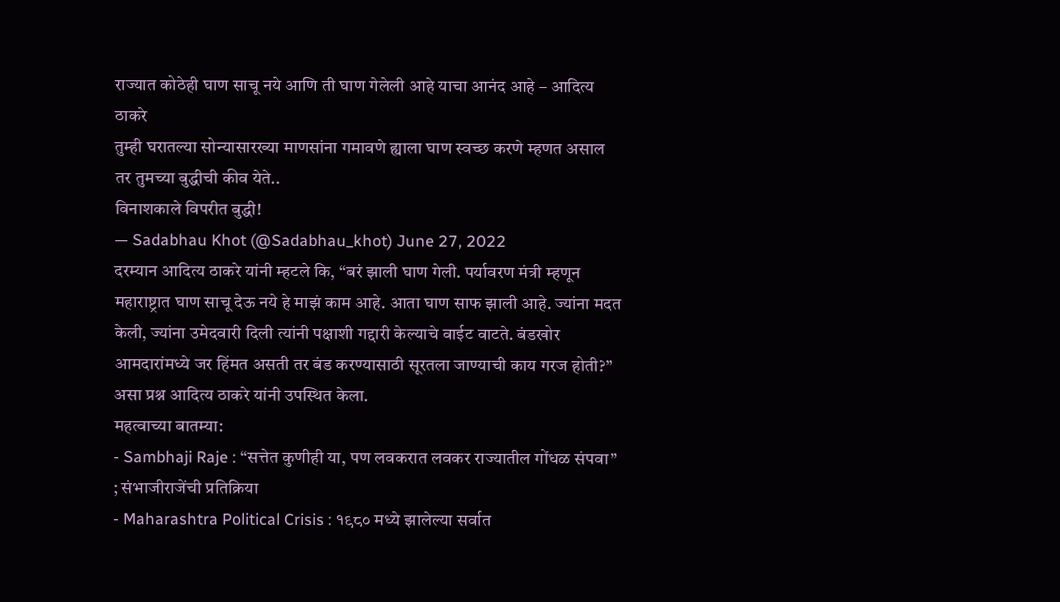राज्यात कोठेही घाण साचू नये आणि ती घाण गेलेली आहे याचा आनंद आहे – आदित्य ठाकरे
तुम्ही घरातल्या सोन्यासारख्या माणसांना गमावणे ह्याला घाण स्वच्छ करणे म्हणत असाल तर तुमच्या बुद्धीची कीव येते..
विनाशकाले विपरीत बुद्धी!
— Sadabhau Khot (@Sadabhau_khot) June 27, 2022
दरम्यान आदित्य ठाकरे यांनी म्हटले कि, “बरं झाली घाण गेली. पर्यावरण मंत्री म्हणून महाराष्ट्रात घाण साचू देऊ नये हे माझं काम आहे. आता घाण साफ झाली आहे. ज्यांना मदत केली, ज्यांना उमेदवारी दिली त्यांनी पक्षाशी गद्दारी केल्याचे वाईट वाटते. बंडखोर आमदारांमध्ये जर हिंमत असती तर बंड करण्यासाठी सूरतला जाण्याची काय गरज होती?” असा प्रश्न आदित्य ठाकरे यांनी उपस्थित केला.
महत्वाच्या बातम्या:
- Sambhaji Raje : “सत्तेत कुणीही या, पण लवकरात लवकर राज्यातील गोंधळ संपवा” ; संभाजीराजेंची प्रतिक्रिया
- Maharashtra Political Crisis : १९८० मध्ये झालेल्या सर्वात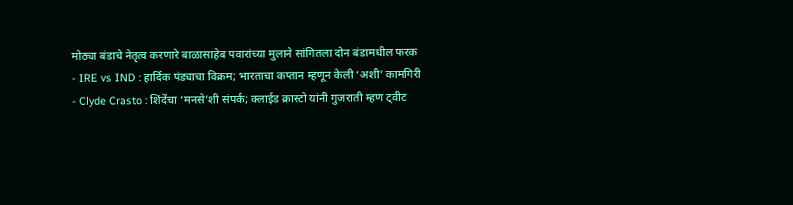मोठ्या बंडाचे नेतृत्व करणारे बाळासाहेब पवारांच्या मुलाने सांगितला दोन बंडामधील फरक
- IRE vs IND : हार्दिक पंड्याचा विक्रम; भारताचा कप्तान म्हणून केली ‘अशी’ कामगिरी
- Clyde Crasto : शिंदेंचा ‘मनसे’शी संपर्क; क्लाईड क्रास्टो यांनी गुजराती म्हण ट्वीट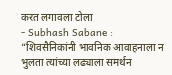करत लगावला टोला
- Subhash Sabane : “शिवसैनिकांनी भावनिक आवाहनाला न भुलता त्यांच्या लढ्याला समर्थन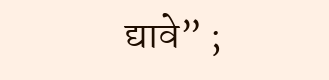द्यावे” ;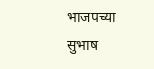भाजपच्या सुभाष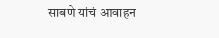साबणे यांचं आवाहन